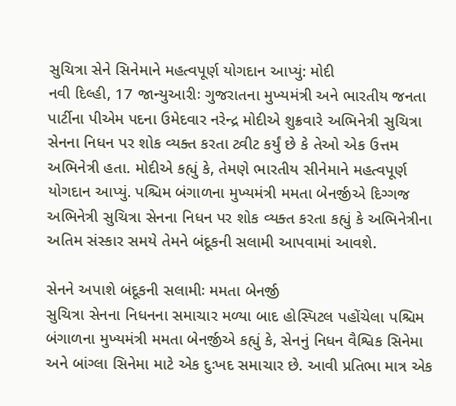સુચિત્રા સેને સિનેમાને મહત્વપૂર્ણ યોગદાન આપ્યું: મોદી
નવી દિલ્હી, 17 જાન્યુઆરીઃ ગુજરાતના મુખ્યમંત્રી અને ભારતીય જનતા પાર્ટીના પીએમ પદના ઉમેદવાર નરેન્દ્ર મોદીએ શુક્રવારે અભિનેત્રી સુચિત્રા સેનના નિધન પર શોક વ્યક્ત કરતા ટ્વીટ કર્યું છે કે તેઓ એક ઉત્તમ અભિનેત્રી હતા. મોદીએ કહ્યું કે, તેમણે ભારતીય સીનેમાને મહત્વપૂર્ણ યોગદાન આપ્યું. પશ્ચિમ બંગાળના મુખ્યમંત્રી મમતા બેનર્જીએ દિગ્ગજ અભિનેત્રી સુચિત્રા સેનના નિધન પર શોક વ્યક્ત કરતા કહ્યું કે અભિનેત્રીના અતિમ સંસ્કાર સમયે તેમને બંદૂકની સલામી આપવામાં આવશે.

સેનને અપાશે બંદૂકની સલામીઃ મમતા બેનર્જી
સુચિત્રા સેનના નિધનના સમાચાર મળ્યા બાદ હોસ્પિટલ પહોંચેલા પશ્ચિમ બંગાળના મુખ્યમંત્રી મમતા બેનર્જીએ કહ્યું કે, સેનનું નિધન વૈશ્વિક સિનેમા અને બાંગ્લા સિનેમા માટે એક દુઃખદ સમાચાર છે. આવી પ્રતિભા માત્ર એક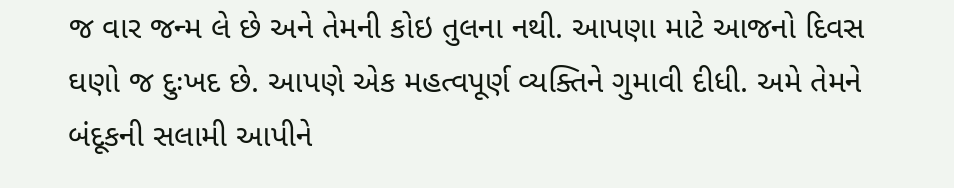જ વાર જન્મ લે છે અને તેમની કોઇ તુલના નથી. આપણા માટે આજનો દિવસ ઘણો જ દુઃખદ છે. આપણે એક મહત્વપૂર્ણ વ્યક્તિને ગુમાવી દીધી. અમે તેમને બંદૂકની સલામી આપીને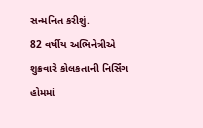સન્મનિત કરીશું.
82 વર્ષીય અભિનેત્રીએ શુક્રવારે કોલકતાની નિર્સિંગ હોમમાં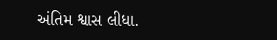અંતિમ શ્વાસ લીધા.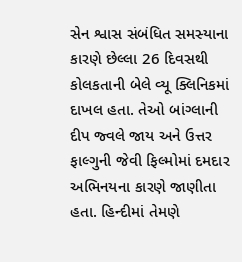સેન શ્વાસ સંબંધિત સમસ્યાના કારણે છેલ્લા 26 દિવસથી કોલકતાની બેલે વ્યૂ ક્લિનિકમાં દાખલ હતા. તેઓ બાંગ્લાની દીપ જ્વલે જાય અને ઉત્તર ફાલ્ગુની જેવી ફિલ્મોમાં દમદાર અભિનયના કારણે જાણીતા હતા. હિન્દીમાં તેમણે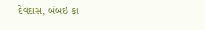દેવદાસ, બંબઇ કા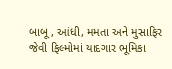બાબૂ, આંધી, મમતા અને મુસાફિર જેવી ફિલ્મોમાં યાદગાર ભૂમિકા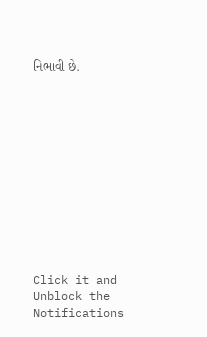નિભાવી છે.












Click it and Unblock the Notifications